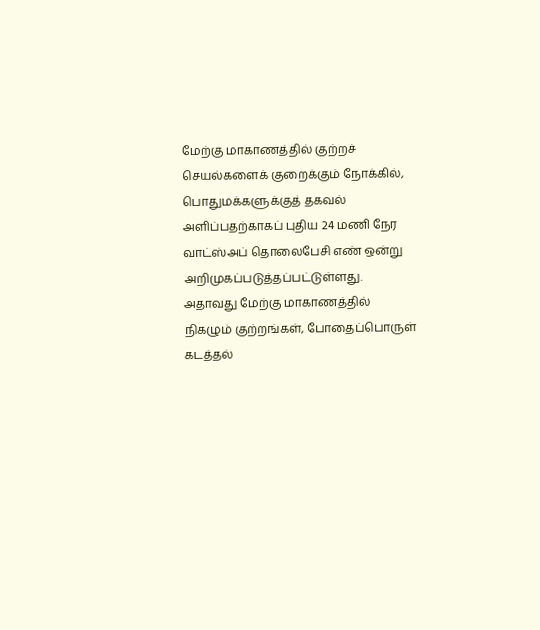மேற்கு மாகாணத்தில் குற்றச் செயல்களைக் குறைக்கும் நோக்கில், பொதுமக்களுக்குத் தகவல் அளிப்பதற்காகப் புதிய 24 மணி நேர வாட்ஸ்அப் தொலைபேசி எண் ஒன்று அறிமுகப்படுத்தப்பட்டுள்ளது.
அதாவது மேற்கு மாகாணத்தில் நிகழும் குற்றங்கள், போதைப்பொருள் கடத்தல்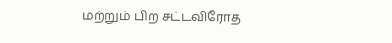மற்றும் பிற சட்டவிரோத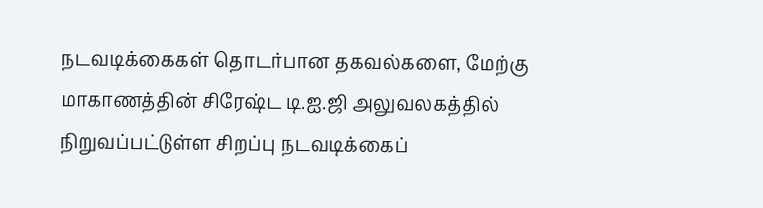நடவடிக்கைகள் தொடர்பான தகவல்களை, மேற்கு மாகாணத்தின் சிரேஷ்ட டி.ஐ.ஜி அலுவலகத்தில் நிறுவப்பட்டுள்ள சிறப்பு நடவடிக்கைப்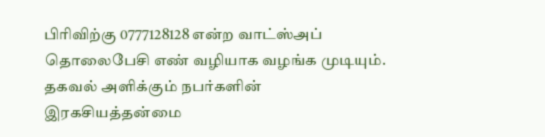பிரிவிற்கு 0777128128 என்ற வாட்ஸ்அப் தொலைபேசி எண் வழியாக வழங்க முடியும்.
தகவல் அளிக்கும் நபர்களின் இரகசியத்தன்மை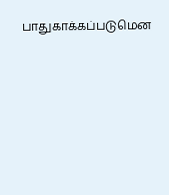பாதுகாக்கப்படுமென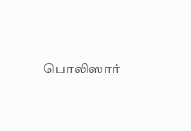பொலிஸார்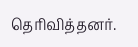தெரிவித்தனர்.